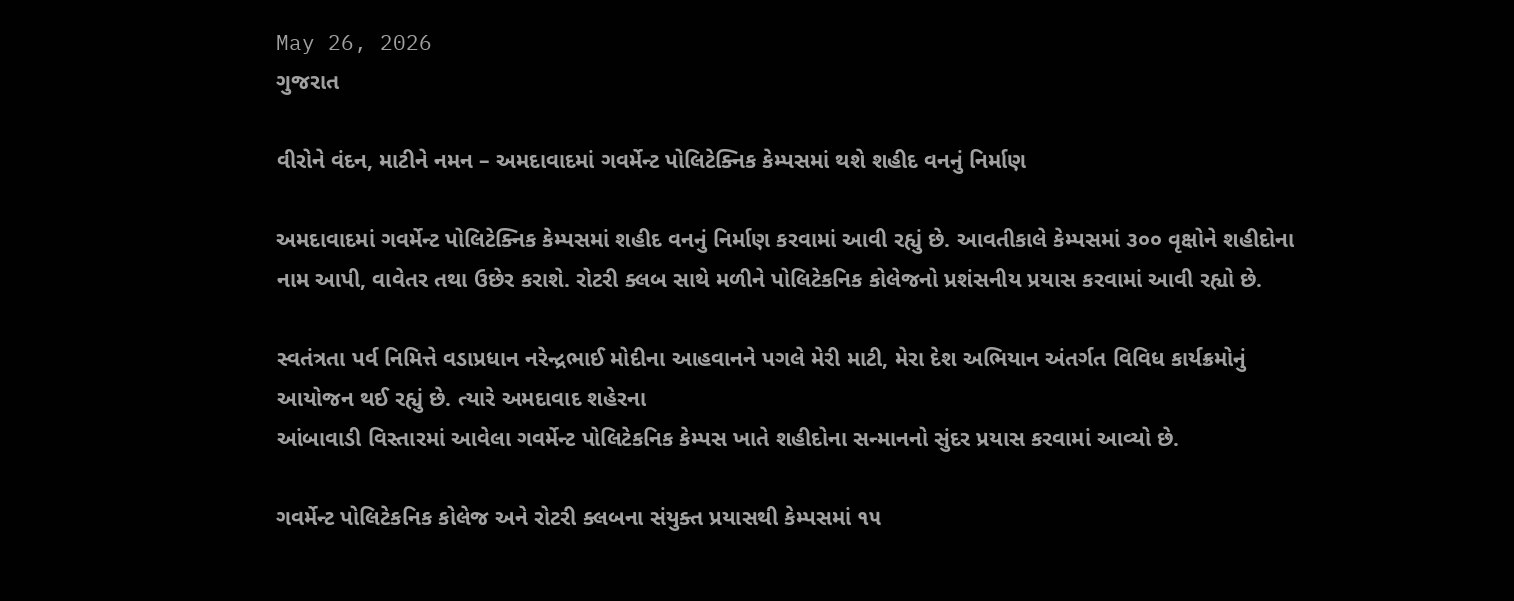May 26, 2026
ગુજરાત

વીરોને વંદન, માટીને નમન – અમદાવાદમાં ગવર્મેન્ટ પોલિટેક્નિક કેમ્પસમાં થશે શહીદ વનનું નિર્માણ

અમદાવાદમાં ગવર્મેન્ટ પોલિટેક્નિક કેમ્પસમાં શહીદ વનનું નિર્માણ કરવામાં આવી રહ્યું છે. આવતીકાલે કેમ્પસમાં ૩૦૦ વૃક્ષોને શહીદોના નામ આપી, વાવેતર તથા ઉછેર કરાશે. રોટરી ક્લબ સાથે મળીને પોલિટેકનિક કોલેજનો પ્રશંસનીય પ્રયાસ કરવામાં આવી રહ્યો છે.

સ્વતંત્રતા પર્વ નિમિત્તે વડાપ્રધાન નરેન્દ્રભાઈ મોદીના આહવાનને પગલે મેરી માટી, મેરા દેશ અભિયાન અંતર્ગત વિવિધ કાર્યક્રમોનું આયોજન થઈ રહ્યું છે. ત્યારે અમદાવાદ શહેરના
આંબાવાડી વિસ્તારમાં આવેલા ગવર્મેન્ટ પોલિટેકનિક કેમ્પસ ખાતે શહીદોના સન્માનનો સુંદર પ્રયાસ કરવામાં આવ્યો છે.

ગવર્મેન્ટ પોલિટેકનિક કોલેજ અને રોટરી ક્લબના સંયુક્ત પ્રયાસથી કેમ્પસમાં ૧૫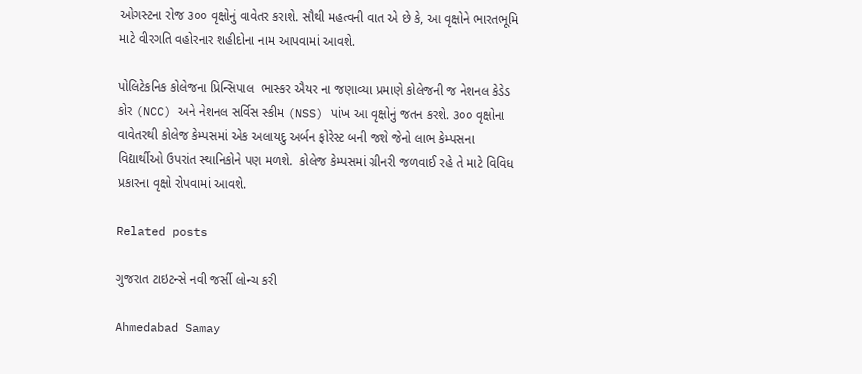ઓગસ્ટના રોજ ૩૦૦ વૃક્ષોનું વાવેતર કરાશે. સૌથી મહત્વની વાત એ છે કે, આ વૃક્ષોને ભારતભૂમિ
માટે વીરગતિ વહોરનાર શહીદોના નામ આપવામાં આવશે.

પોલિટેકનિક કોલેજના પ્રિન્સિપાલ  ભાસ્કર ઐયર ના જણાવ્યા પ્રમાણે કોલેજની જ નેશનલ કેડેડ કોર (NCC) અને નેશનલ સર્વિસ સ્કીમ (NSS) પાંખ આ વૃક્ષોનું જતન કરશે. ૩૦૦ વૃક્ષોના વાવેતરથી કોલેજ કેમ્પસમાં એક અલાયદુ અર્બન ફોરેસ્ટ બની જશે જેનો લાભ કેમ્પસના વિદ્યાર્થીઓ ઉપરાંત સ્થાનિકોને પણ મળશે.  કોલેજ કેમ્પસમાં ગ્રીનરી જળવાઈ રહે તે માટે વિવિધ પ્રકારના વૃક્ષો રોપવામાં આવશે.

Related posts

ગુજરાત ટાઇટન્સે નવી જર્સી લોન્ચ કરી

Ahmedabad Samay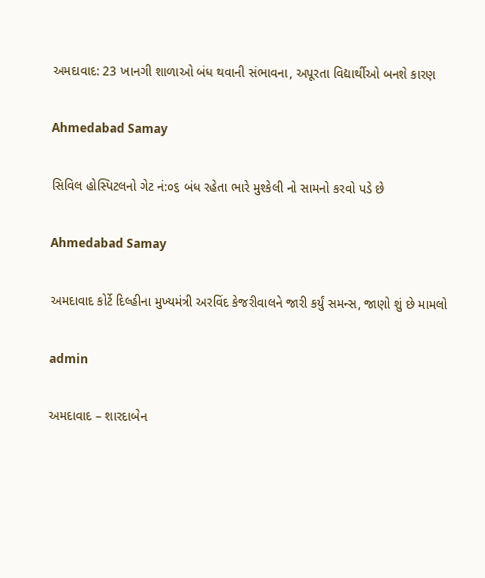અમદાવાદ: 23 ખાનગી શાળાઓ બંધ થવાની સંભાવના, અપૂરતા વિદ્યાર્થીઓ બનશે કારણ

Ahmedabad Samay

સિવિલ હોસ્પિટલનો ગેટ નં:૦૬ બંધ રહેતા ભારે મુશ્કેલી નો સામનો કરવો પડે છે

Ahmedabad Samay

અમદાવાદ કોર્ટે દિલ્હીના મુખ્યમંત્રી અરવિંદ કેજરીવાલને જારી કર્યું સમન્સ, જાણો શું છે મામલો

admin

અમદાવાદ – શારદાબેન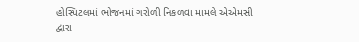હોસ્પિટલમાં ભોજનમાં ગરોળી નિકળવા મામલે એએમસી દ્વારા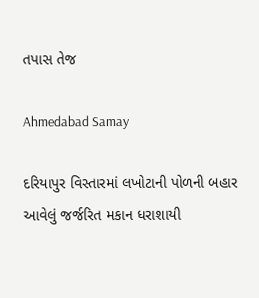તપાસ તેજ

Ahmedabad Samay

દરિયાપુર વિસ્તારમાં લખોટાની પોળની બહાર આવેલું જર્જરિત મકાન ધરાશાયી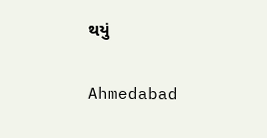થયું

Ahmedabad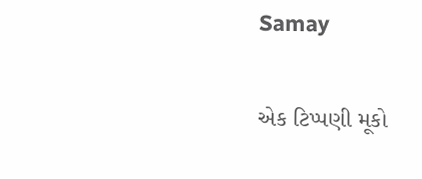Samay

એક ટિપ્પણી મૂકો